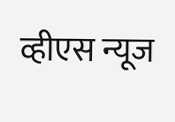व्हीएस न्यूज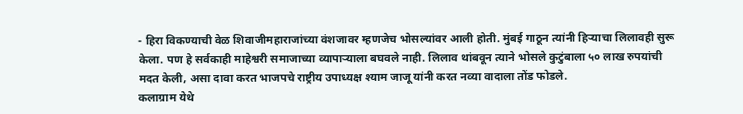- हिरा विकण्याची वेळ शिवाजीमहाराजांच्या वंशजावर म्हणजेच भोसल्यांवर आली होती. मुंबई गाठून त्यांनी हिऱ्याचा लिलावही सुरू केला. पण हे सर्वकाही माहेश्वरी समाजाच्या व्यापाऱ्याला बघवले नाही. लिलाव थांबवून त्याने भोसले कुटुंबाला ५० लाख रुपयांची मदत केली, असा दावा करत भाजपचे राष्ट्रीय उपाध्यक्ष श्याम जाजू यांनी करत नव्या वादाला तोंड फोडले.
कलाग्राम येथे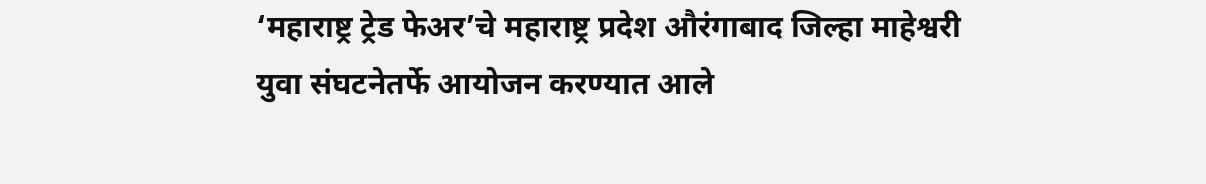‘महाराष्ट्र ट्रेड फेअर’चे महाराष्ट्र प्रदेश औरंगाबाद जिल्हा माहेश्वरी युवा संघटनेतर्फे आयोजन करण्यात आले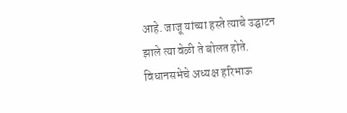आहे. जाजू यांच्या हस्ते त्याचे उद्घाटन झाले त्या वेळी ते बोलत होते. विधानसभेचे अध्यक्ष हरिभाऊ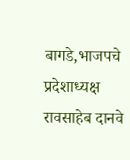बागडे,भाजपचे प्रदेशाध्यक्ष रावसाहेब दानवे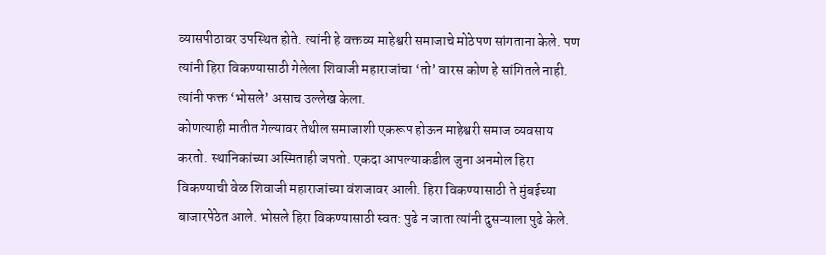व्यासपीठावर उपस्थित होते. त्यांनी हे वक्तव्य माहेश्वरी समाजाचे मोठेपण सांगताना केले. पण त्यांनी हिरा विकण्यासाठी गेलेला शिवाजी महाराजांचा ‘तो’ वारस कोण हे सांगितले नाही. त्यांनी फक्त ‘भोसले’ असाच उल्लेख केला.
कोणत्याही मातीत गेल्यावर तेथील समाजाशी एकरूप होऊन माहेश्वरी समाज व्यवसाय करतो. स्थानिकांच्या अस्मिताही जपतो. एकदा आपल्याकडील जुना अनमोल हिरा विकण्याची वेळ शिवाजी महाराजांच्या वंशजावर आली. हिरा विकण्यासाठी ते मुंबईच्या बाजारपेठेत आले. भोसले हिरा विकण्यासाठी स्वत: पुढे न जाता त्यांनी दुसऱ्याला पुढे केले.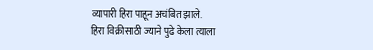व्यापारी हिरा पाहून अचंबित झाले.
हिरा विक्रीसाठी ज्याने पुढे केला त्याला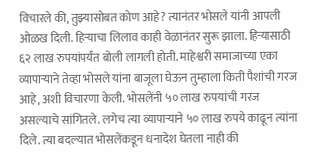विचारले की, तुझ्यासोबत कोण आहे? त्यानंतर भोसले यांनी आपली ओळख दिली. हिऱ्याचा लिलाव काही वेळानंतर सुरू झाला. हिऱ्यासाठी ६२ लाख रुपयांपर्यंत बोली लागली होती. माहेश्वरी समाजाच्या एका व्यापाऱ्याने तेव्हा भोसले यांना बाजूला घेऊन तुम्हाला किती पैशांची गरज आहे, अशी विचारणा केली. भोसलेंनी ५० लाख रुपयांची गरज असल्याचे सांगितले. लगेच त्या व्यापाऱ्याने ५० लाख रुपये काढून त्यांना दिले. त्या बदल्यात भोसलेंकडून धनादेश घेतला नाही की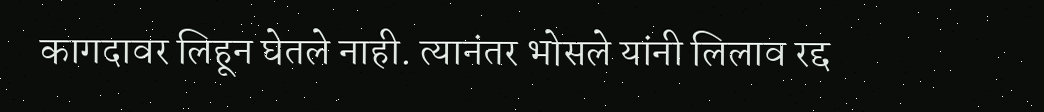कागदावर लिहून घेतले नाही. त्यानंतर भोसले यांनी लिलाव रद्द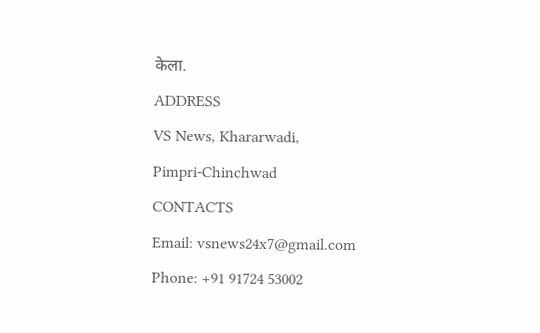केला.
ADDRESS
VS News, Khararwadi,
Pimpri-Chinchwad
CONTACTS
Email: vsnews24x7@gmail.com
Phone: +91 91724 53002